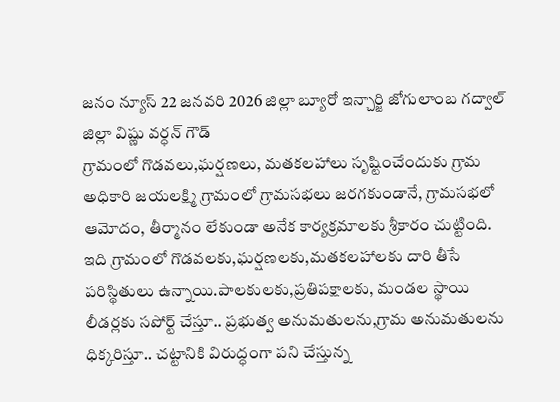జనం న్యూస్ 22 జనవరి 2026 జిల్లా బ్యూరో ఇన్చార్జి జోగులాంబ గద్వాల్ జిల్లా విష్ణు వర్ధన్ గౌడ్
గ్రామంలో గొడవలు,ఘర్షణలు, మతకలహాలు సృష్టించేందుకు గ్రామ అధికారి జయలక్ష్మి గ్రామంలో గ్రామసభలు జరగకుండానే, గ్రామసభలో ఆమోదం, తీర్మానం లేకుండా అనేక కార్యక్రమాలకు శ్రీకారం చుట్టింది. ఇది గ్రామంలో గొడవలకు,ఘర్షణలకు,మతకలహాలకు దారి తీసే పరిస్థితులు ఉన్నాయి.పాలకులకు,ప్రతిపక్షాలకు, మండల స్థాయి లీడర్లకు సపోర్ట్ చేస్తూ.. ప్రభుత్వ అనుమతులను,గ్రామ అనుమతులను ధిక్కరిస్తూ.. చట్టానికి విరుద్ధంగా పని చేస్తున్న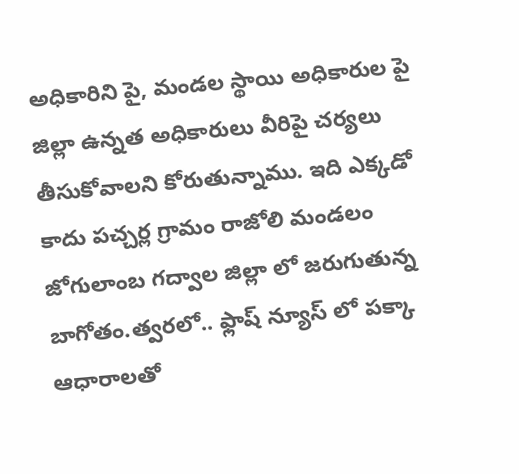అధికారిని పై, మండల స్థాయి అధికారుల పై జిల్లా ఉన్నత అధికారులు వీరిపై చర్యలు తీసుకోవాలని కోరుతున్నాము. ఇది ఎక్కడో కాదు పచ్చర్ల గ్రామం రాజోలి మండలం జోగులాంబ గద్వాల జిల్లా లో జరుగుతున్న బాగోతం.త్వరలో.. ఫ్లాష్ న్యూస్ లో పక్కా ఆధారాలతో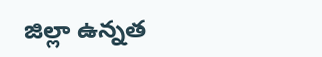జిల్లా ఉన్నత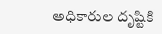అధికారుల దృష్టికి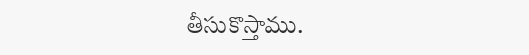తీసుకొస్తాము.